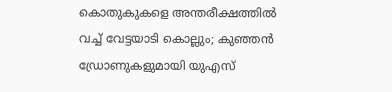കൊതുകുകളെ അന്തരീക്ഷത്തിൽ വച്ച് വേട്ടയാടി കൊല്ലും; കുഞ്ഞൻ ഡ്രോണുകളുമായി യുഎസ്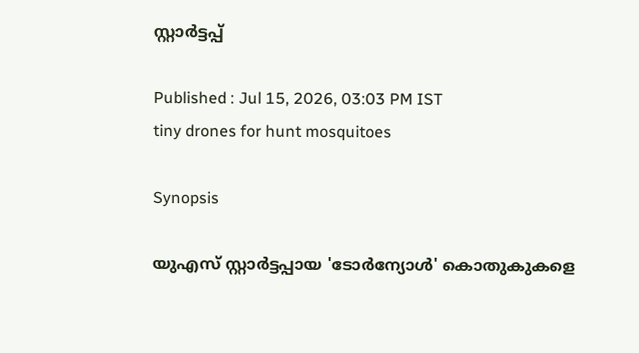സ്റ്റാർട്ടപ്പ്

Published : Jul 15, 2026, 03:03 PM IST
tiny drones for hunt mosquitoes

Synopsis

യുഎസ് സ്റ്റാർട്ടപ്പായ 'ടോർന്യോൾ' കൊതുകുകളെ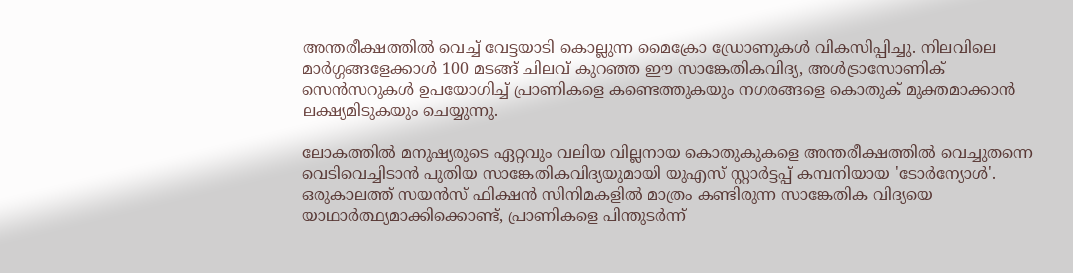അന്തരീക്ഷത്തിൽ വെച്ച് വേട്ടയാടി കൊല്ലുന്ന മൈക്രോ ഡ്രോണുകൾ വികസിപ്പിച്ചു. നിലവിലെ മാർഗ്ഗങ്ങളേക്കാൾ 100 മടങ്ങ് ചിലവ് കുറഞ്ഞ ഈ സാങ്കേതികവിദ്യ, അൾട്രാസോണിക് സെൻസറുകൾ ഉപയോഗിച്ച് പ്രാണികളെ കണ്ടെത്തുകയും നഗരങ്ങളെ കൊതുക് മുക്തമാക്കാൻ ലക്ഷ്യമിടുകയും ചെയ്യുന്നു.

ലോകത്തിൽ മനുഷ്യരുടെ ഏറ്റവും വലിയ വില്ലനായ കൊതുകുകളെ അന്തരീക്ഷത്തിൽ വെച്ചുതന്നെ വെടിവെച്ചിടാൻ പുതിയ സാങ്കേതികവിദ്യയുമായി യുഎസ് സ്റ്റാർട്ടപ്പ് കമ്പനിയായ 'ടോർന്യോൾ'. ഒരുകാലത്ത് സയൻസ് ഫിക്ഷൻ സിനിമകളിൽ മാത്രം കണ്ടിരുന്ന സാങ്കേതിക വിദ്യയെ യാഥാർത്ഥ്യമാക്കിക്കൊണ്ട്, പ്രാണികളെ പിന്തുടർന്ന്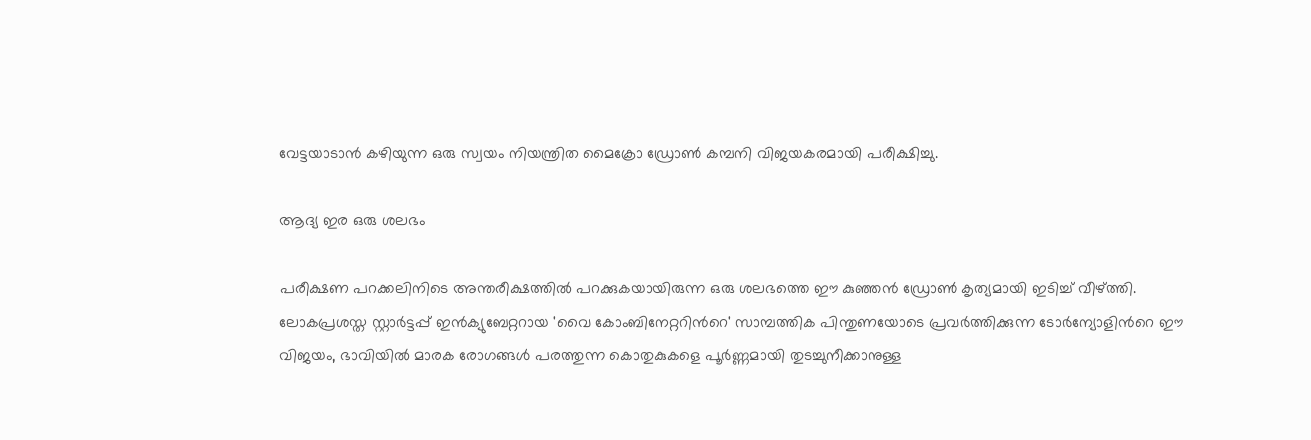വേട്ടയാടാൻ കഴിയുന്ന ഒരു സ്വയം നിയന്ത്രിത മൈക്രോ ഡ്രോൺ കമ്പനി വിജയകരമായി പരീക്ഷിച്ചു.

ആദ്യ ഇര ഒരു ശലഭം

പരീക്ഷണ പറക്കലിനിടെ അന്തരീക്ഷത്തിൽ പറക്കുകയായിരുന്ന ഒരു ശലഭത്തെ ഈ കുഞ്ഞൻ ഡ്രോൺ കൃത്യമായി ഇടിച്ച് വീഴ്ത്തി. ലോകപ്രശസ്ത സ്റ്റാർട്ടപ്പ് ഇൻക്യുബേറ്ററായ 'വൈ കോംബിനേറ്ററിന്‍റെ' സാമ്പത്തിക പിന്തുണയോടെ പ്രവർത്തിക്കുന്ന ടോർന്യോളിന്‍റെ ഈ വിജയം, ഭാവിയിൽ മാരക രോഗങ്ങൾ പരത്തുന്ന കൊതുകുകളെ പൂർണ്ണമായി തുടച്ചുനീക്കാനുള്ള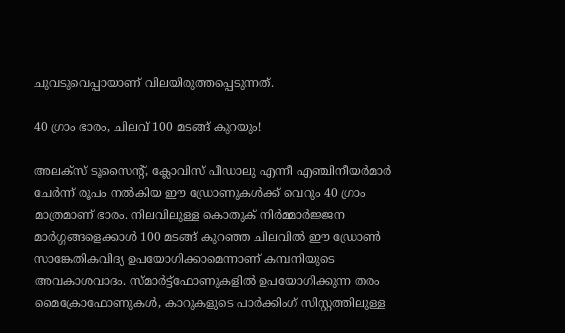ചുവടുവെപ്പായാണ് വിലയിരുത്തപ്പെടുന്നത്.

40 ഗ്രാം ഭാരം, ചിലവ് 100 മടങ്ങ് കുറയും!

അലക്സ് ടൂസൈന്‍റ്, ക്ലോവിസ് പീഡാലു എന്നീ എഞ്ചിനീയർമാർ ചേർന്ന് രൂപം നൽകിയ ഈ ഡ്രോണുകൾക്ക് വെറും 40 ഗ്രാം മാത്രമാണ് ഭാരം. നിലവിലുള്ള കൊതുക് നിർമ്മാർജ്ജന മാർഗ്ഗങ്ങളെക്കാൾ 100 മടങ്ങ് കുറഞ്ഞ ചിലവിൽ ഈ ഡ്രോൺ സാങ്കേതികവിദ്യ ഉപയോഗിക്കാമെന്നാണ് കമ്പനിയുടെ അവകാശവാദം. സ്മാർട്ട്‌ഫോണുകളിൽ ഉപയോഗിക്കുന്ന തരം മൈക്രോഫോണുകൾ, കാറുകളുടെ പാർക്കിംഗ് സിസ്റ്റത്തിലുള്ള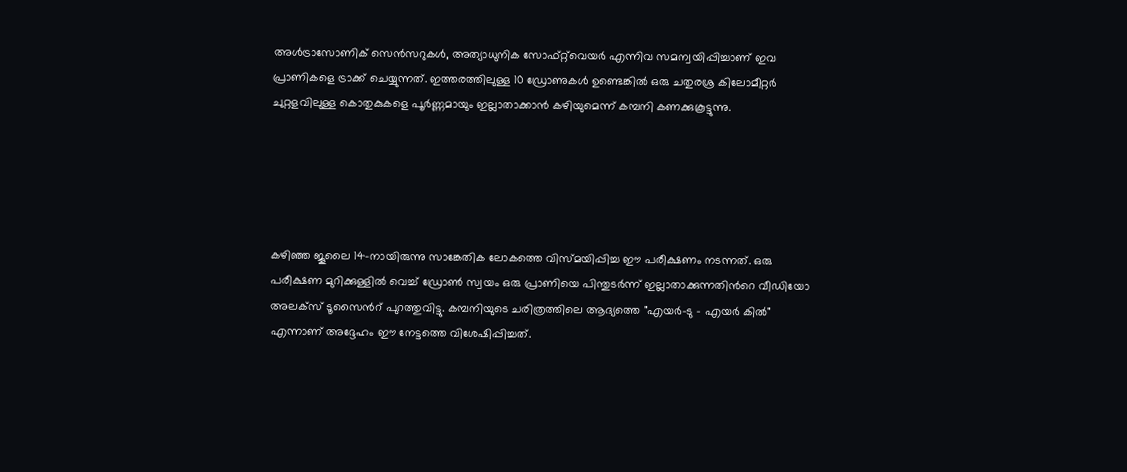അൾട്രാസോണിക് സെൻസറുകൾ, അത്യാധുനിക സോഫ്റ്റ്‌വെയർ എന്നിവ സമന്വയിപ്പിച്ചാണ് ഇവ പ്രാണികളെ ട്രാക്ക് ചെയ്യുന്നത്. ഇത്തരത്തിലുള്ള 10 ഡ്രോണുകൾ ഉണ്ടെങ്കിൽ ഒരു ചതുരശ്ര കിലോമീറ്റർ ചുറ്റളവിലുള്ള കൊതുകുകളെ പൂർണ്ണമായും ഇല്ലാതാക്കാൻ കഴിയുമെന്ന് കമ്പനി കണക്കുകൂട്ടുന്നു.





കഴിഞ്ഞ ജൂലൈ 14-നായിരുന്നു സാങ്കേതിക ലോകത്തെ വിസ്മയിപ്പിച്ച ഈ പരീക്ഷണം നടന്നത്. ഒരു പരീക്ഷണ മുറിക്കുള്ളിൽ വെച്ച് ഡ്രോൺ സ്വയം ഒരു പ്രാണിയെ പിന്തുടർന്ന് ഇല്ലാതാക്കുന്നതിന്‍റെ വീഡിയോ അലക്സ് ടൂസൈന്‍റ് പുറത്തുവിട്ടു. കമ്പനിയുടെ ചരിത്രത്തിലെ ആദ്യത്തെ "എയർ-ടു - എയർ കിൽ" എന്നാണ് അദ്ദേഹം ഈ നേട്ടത്തെ വിശേഷിപ്പിച്ചത്.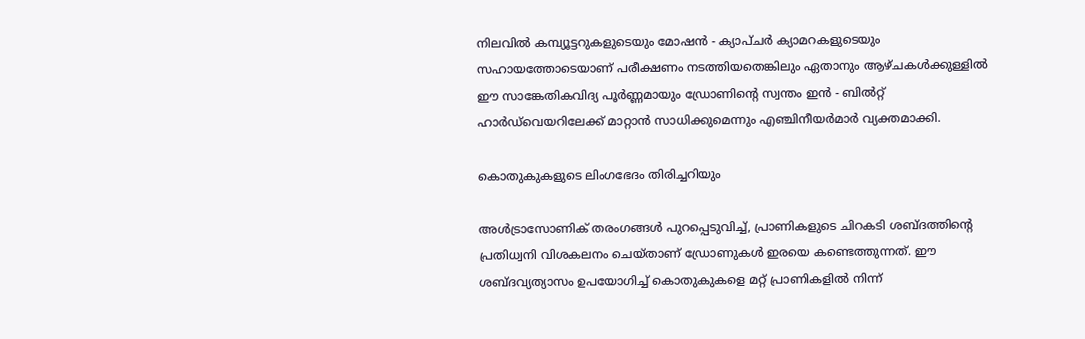നിലവിൽ കമ്പ്യൂട്ടറുകളുടെയും മോഷൻ - ക്യാപ്ചർ ക്യാമറകളുടെയും സഹായത്തോടെയാണ് പരീക്ഷണം നടത്തിയതെങ്കിലും ഏതാനും ആഴ്ചകൾക്കുള്ളിൽ ഈ സാങ്കേതികവിദ്യ പൂർണ്ണമായും ഡ്രോണിന്‍റെ സ്വന്തം ഇൻ - ബിൽറ്റ് ഹാർഡ്‌വെയറിലേക്ക് മാറ്റാൻ സാധിക്കുമെന്നും എഞ്ചിനീയർമാർ വ്യക്തമാക്കി.

കൊതുകുകളുടെ ലിംഗഭേദം തിരിച്ചറിയും

അൾട്രാസോണിക് തരംഗങ്ങൾ പുറപ്പെടുവിച്ച്, പ്രാണികളുടെ ചിറകടി ശബ്ദത്തിന്‍റെ പ്രതിധ്വനി വിശകലനം ചെയ്താണ് ഡ്രോണുകൾ ഇരയെ കണ്ടെത്തുന്നത്. ഈ ശബ്ദവ്യത്യാസം ഉപയോഗിച്ച് കൊതുകുകളെ മറ്റ് പ്രാണികളിൽ നിന്ന്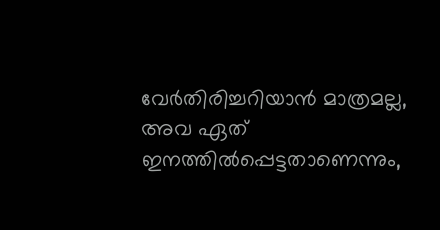വേർതിരിച്ചറിയാൻ മാത്രമല്ല, അവ ഏത് ഇനത്തിൽപ്പെട്ടതാണെന്നും,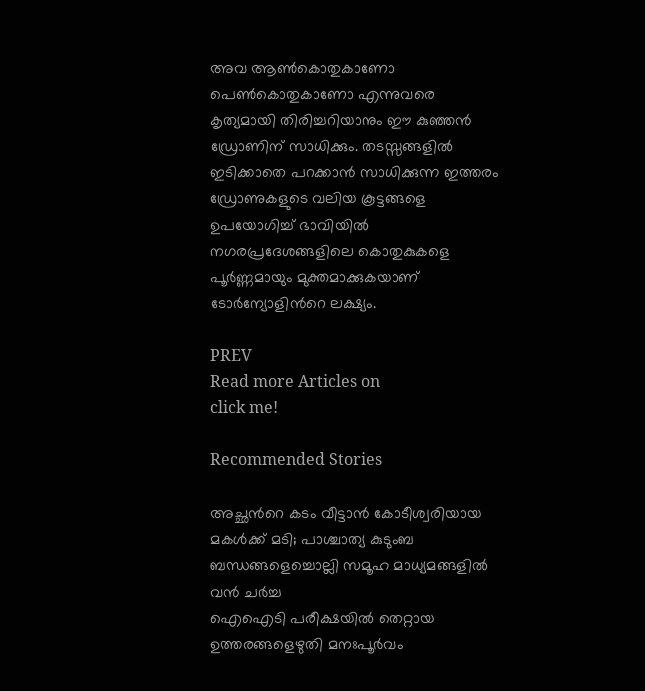അവ ആൺകൊതുകാണോ പെൺകൊതുകാണോ എന്നുവരെ കൃത്യമായി തിരിച്ചറിയാനും ഈ കുഞ്ഞൻ ഡ്രോണിന് സാധിക്കും. തടസ്സങ്ങളിൽ ഇടിക്കാതെ പറക്കാൻ സാധിക്കുന്ന ഇത്തരം ഡ്രോണുകളുടെ വലിയ കൂട്ടങ്ങളെ ഉപയോഗിച്ച് ഭാവിയിൽ നഗരപ്രദേശങ്ങളിലെ കൊതുകുകളെ പൂർണ്ണമായും മുക്തമാക്കുകയാണ് ടോർന്യോളിന്‍റെ ലക്ഷ്യം.

PREV
Read more Articles on
click me!

Recommended Stories

അച്ഛന്‍റെ കടം വീട്ടാൻ കോടീശ്വരിയായ മകൾക്ക് മടി; പാശ്ചാത്യ കുടുംബ ബന്ധങ്ങളെച്ചൊല്ലി സമൂഹ മാധ്യമങ്ങളിൽ വൻ ചർച്ച
ഐഐടി പരീക്ഷയിൽ തെറ്റായ ഉത്തരങ്ങളെഴുതി മനഃപൂർവം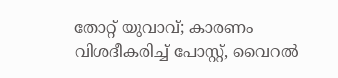തോറ്റ് യുവാവ്; കാരണം വിശദീകരിച്ച് പോസ്റ്റ്, വൈറൽ